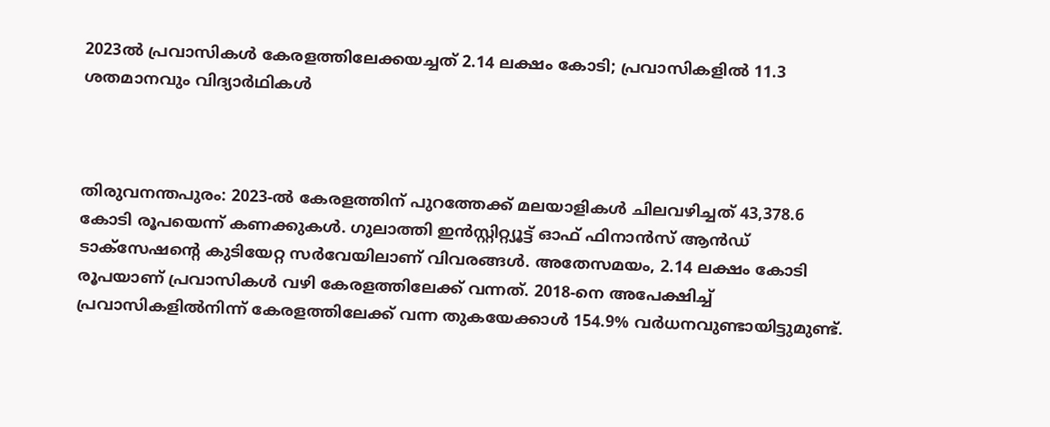2023ല്‍ പ്രവാസികള്‍ കേരളത്തിലേക്കയച്ചത് 2.14 ലക്ഷം കോടി; പ്രവാസികളില്‍ 11.3 ശതമാനവും വിദ്യാര്‍ഥികള്‍



തിരുവനന്തപുരം: 2023-ല്‍ കേരളത്തിന് പുറത്തേക്ക് മലയാളികള്‍ ചിലവഴിച്ചത് 43,378.6 കോടി രൂപയെന്ന് കണക്കുകള്‍. ഗുലാത്തി ഇന്‍സ്റ്റിറ്റ്യൂട്ട് ഓഫ് ഫിനാന്‍സ് ആന്‍ഡ് ടാക്സേഷന്റെ കുടിയേറ്റ സര്‍വേയിലാണ് വിവരങ്ങള്‍. അതേസമയം, 2.14 ലക്ഷം കോടി രൂപയാണ് പ്രവാസികള്‍ വഴി കേരളത്തിലേക്ക് വന്നത്. 2018-നെ അപേക്ഷിച്ച് പ്രവാസികളില്‍നിന്ന് കേരളത്തിലേക്ക് വന്ന തുകയേക്കാള്‍ 154.9% വര്‍ധനവുണ്ടായിട്ടുമുണ്ട്.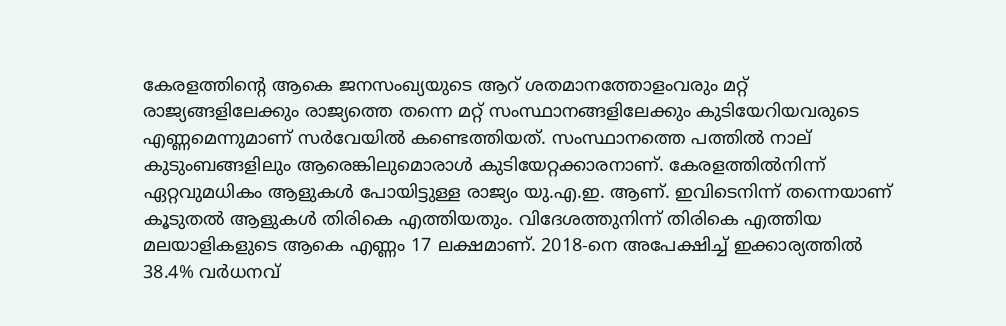കേരളത്തിന്റെ ആകെ ജനസംഖ്യയുടെ ആറ് ശതമാനത്തോളംവരും മറ്റ് രാജ്യങ്ങളിലേക്കും രാജ്യത്തെ തന്നെ മറ്റ് സംസ്ഥാനങ്ങളിലേക്കും കുടിയേറിയവരുടെ എണ്ണമെന്നുമാണ് സര്‍വേയില്‍ കണ്ടെത്തിയത്. സംസ്ഥാനത്തെ പത്തില്‍ നാല് കുടുംബങ്ങളിലും ആരെങ്കിലുമൊരാള്‍ കുടിയേറ്റക്കാരനാണ്. കേരളത്തില്‍നിന്ന് ഏറ്റവുമധികം ആളുകള്‍ പോയിട്ടുള്ള രാജ്യം യു.എ.ഇ. ആണ്. ഇവിടെനിന്ന് തന്നെയാണ് കൂടുതല്‍ ആളുകള്‍ തിരികെ എത്തിയതും. വിദേശത്തുനിന്ന് തിരികെ എത്തിയ മലയാളികളുടെ ആകെ എണ്ണം 17 ലക്ഷമാണ്. 2018-നെ അപേക്ഷിച്ച് ഇക്കാര്യത്തില്‍ 38.4% വര്‍ധനവ്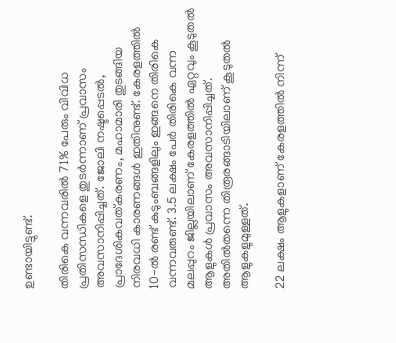ഉണ്ടായിട്ടുണ്ട്.

തിരികെ വന്നവരില്‍ 71% പേരും വിവിധ പ്രതിസന്ധികളെ തുടര്‍ന്നാണ് പ്രവാസം അവസാനിപ്പിച്ചത്. ജോലി നഷ്ടപ്പെടല്‍, പ്രാദേശികവത്കരണം, മഹാമാരി തുടങ്ങിയ നിരവധി കാരണങ്ങള്‍ ഇതിനുണ്ട്. കേരളത്തില്‍ 10-ല്‍ രണ്ട് കുടുംബങ്ങളിലും ഇങ്ങനെ തിരികെ വന്നവരുണ്ട്. 3.5 ലക്ഷം പേര്‍ തിരികെ വന്ന മലപ്പുറം ജില്ലയിലാണ് കേരളത്തില്‍ ഏറ്റവും കൂടുതല്‍ ആളുകള്‍ പ്രവാസം അവസാനിപ്പിച്ചത്. അതില്‍തന്നെ തിരൂരങ്ങാടിയിലാണ് കൂടുതല്‍ ആളുകളുമുള്ളത്.

22 ലക്ഷം ആളുകളാണ് കേരളത്തില്‍ നിന്ന്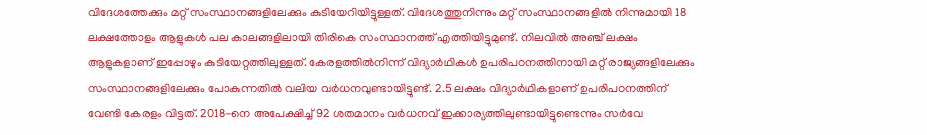വിദേശത്തേക്കും മറ്റ് സംസ്ഥാനങ്ങളിലേക്കും കുടിയേറിയിട്ടുള്ളത്. വിദേശത്തുനിന്നും മറ്റ് സംസ്ഥാനങ്ങളില്‍ നിന്നുമായി 18 ലക്ഷത്തോളം ആളുകള്‍ പല കാലങ്ങളിലായി തിരികെ സംസ്ഥാനത്ത് എത്തിയിട്ടുമുണ്ട്. നിലവില്‍ അഞ്ച് ലക്ഷം ആളുകളാണ് ഇപ്പോഴും കുടിയേറ്റത്തിലുള്ളത്. കേരളത്തില്‍നിന്ന് വിദ്യാര്‍ഥികള്‍ ഉപരിപഠനത്തിനായി മറ്റ് രാജ്യങ്ങളിലേക്കും സംസ്ഥാനങ്ങളിലേക്കും പോകുന്നതില്‍ വലിയ വര്‍ധനവുണ്ടായിട്ടുണ്ട്. 2.5 ലക്ഷം വിദ്യാര്‍ഥികളാണ് ഉപരിപഠനത്തിന് വേണ്ടി കേരളം വിട്ടത്. 2018-നെ അപേക്ഷിച്ച് 92 ശതമാനം വര്‍ധനവ് ഇക്കാര്യത്തിലുണ്ടായിട്ടുണ്ടെന്നും സര്‍വേ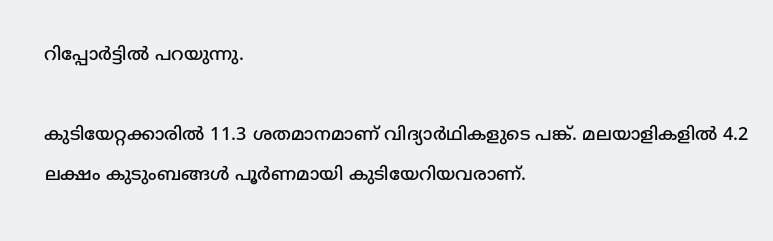റിപ്പോര്‍ട്ടില്‍ പറയുന്നു.

കുടിയേറ്റക്കാരില്‍ 11.3 ശതമാനമാണ് വിദ്യാര്‍ഥികളുടെ പങ്ക്. മലയാളികളില്‍ 4.2 ലക്ഷം കുടുംബങ്ങള്‍ പൂര്‍ണമായി കുടിയേറിയവരാണ്.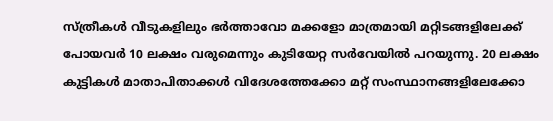സ്ത്രീകള്‍ വീടുകളിലും ഭര്‍ത്താവോ മക്കളോ മാത്രമായി മറ്റിടങ്ങളിലേക്ക് പോയവര്‍ 10 ലക്ഷം വരുമെന്നും കുടിയേറ്റ സര്‍വേയില്‍ പറയുന്നു. 20 ലക്ഷം കുട്ടികള്‍ മാതാപിതാക്കള്‍ വിദേശത്തേക്കോ മറ്റ് സംസ്ഥാനങ്ങളിലേക്കോ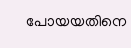പോയയതിനെ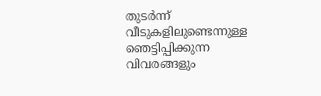തുടര്‍ന്ന് വീടുകളിലുണ്ടെന്നുള്ള ഞെട്ടിപ്പിക്കുന്ന വിവരങ്ങളും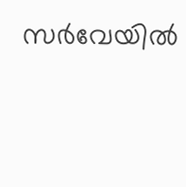സര്‍വേയില്‍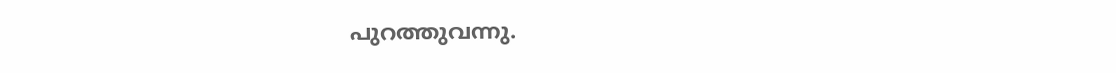പുറത്തുവന്നു.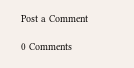Post a Comment

0 Comments